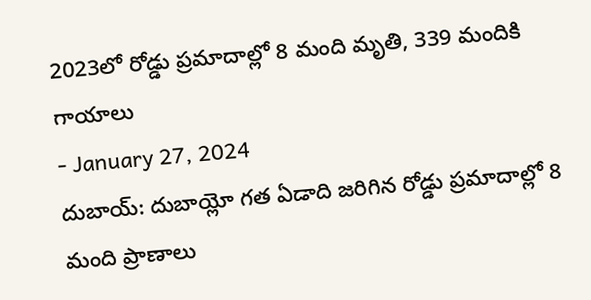2023లో రోడ్డు ప్రమాదాల్లో 8 మంది మృతి, 339 మందికి గాయాలు
- January 27, 2024
దుబాయ్: దుబాయ్లో గత ఏడాది జరిగిన రోడ్డు ప్రమాదాల్లో 8 మంది ప్రాణాలు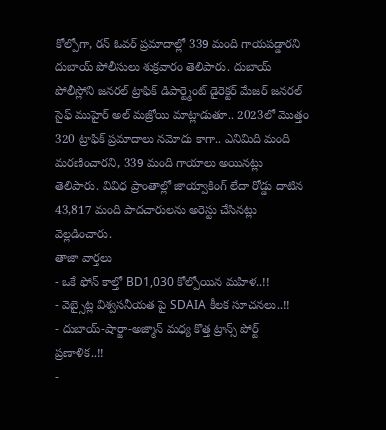కోల్పోగా, రన్ ఓవర్ ప్రమాదాల్లో 339 మంది గాయపడ్డారని దుబాయ్ పోలీసులు శుక్రవారం తెలిపారు. దుబాయ్ పోలీస్లోని జనరల్ ట్రాఫిక్ డిపార్ట్మెంట్ డైరెక్టర్ మేజర్ జనరల్ సైఫ్ ముహైర్ అల్ మజ్రోయి మాట్లాడుతూ.. 2023లో మొత్తం 320 ట్రాఫిక్ ప్రమాదాలు నమోదు కాగా.. ఎనిమిది మంది మరణించారని, 339 మంది గాయాలు అయినట్లు తెలిపారు. వివిధ ప్రాంతాల్లో జాయ్వాకింగ్ లేదా రోడ్డు దాటిన 43,817 మంది పాదచారులను అరెస్టు చేసినట్లు వెల్లడించారు.
తాజా వార్తలు
- ఒకే ఫోన్ కాల్తో BD1,030 కోల్పోయిన మహిళ..!!
- వెబ్సైట్ల విశ్వసనీయత పై SDAIA కీలక సూచనలు..!!
- దుబాయ్-షార్జా-అజ్మాన్ మధ్య కొత్త ట్రాన్స్ పోర్ట్ ప్రణాళిక..!!
-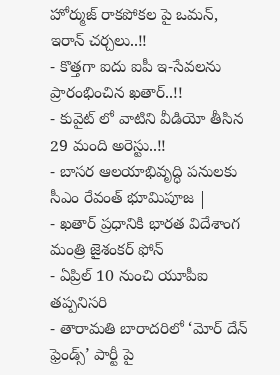హోర్ముజ్ రాకపోకల పై ఒమన్, ఇరాన్ చర్చలు..!!
- కొత్తగా ఐదు ఐపీ ఇ-సేవలను ప్రారంభించిన ఖతార్..!!
- కువైట్ లో వాటిని వీడియో తీసిన 29 మంది అరెస్టు..!!
- బాసర ఆలయాభివృద్ధి పనులకు సీఎం రేవంత్ భూమిపూజ |
- ఖతార్ ప్రధానికి భారత విదేశాంగ మంత్రి జైశంకర్ ఫోన్
- ఏప్రిల్ 10 నుంచి యూపీఐ తప్పనిసరి
- తారామతి బారాదరిలో ‘మోర్ దేన్ ఫ్రెండ్స్’ పార్టీ పై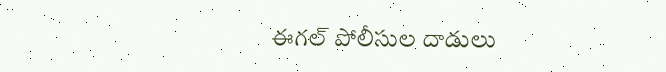ఈగల్ పోలీసుల దాడులు